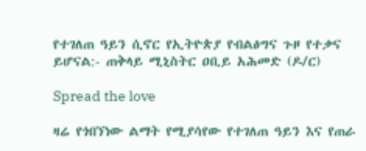የተገለጠ ዓይን ሲኖር የኢትዮጵያ የብልፅግና ጉዞ የተቃና ይሆናል:- ጠቅላይ ሚኒስትር ዐቢይ አሕመድ (ዶ/ር)

Spread the love

ዛሬ የጎበኘነው ልማት የሚያሳየው የተገለጠ ዓይን እና የጠራ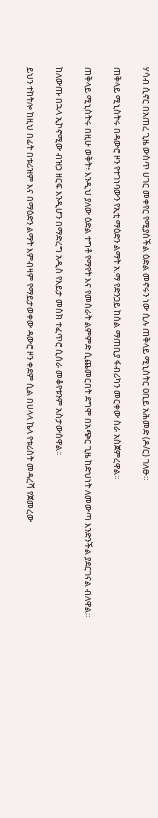ሃሳብ ሲኖር በአጠረ ጊዜ ውስጥ ሀገር መቀየር የሚያስችል ዕድል መኖሩን ነው ሲሉ ጠቅላይ ሚኒስትር ዐቢይ አሕመድ (ዶ/ር) ገለፁ።

ጠቅላይ ሚኒስትሩ በዳውሮ ዞን የተገነባውን የኢቲ ማዕድን ልማት አ.ማ የድንጋይ ከሰል ማጠቢያ ፋብሪካን መርቀው ስራ አስጀምረዋል።

ጠቅላይ ሚኒስትሩ በዚሁ ወቅት፥ እንዲህ ያለው ዕድል ተግቶ የማየት እና የመስራት ልምምድ ሲጨመርበት ደግሞ በአጭር ጊዜ ከድህነት ለመውጣ እንድንችል ያደርገናል ብለዋል።

ከለውጡ በኋላ ኢኮኖሚው ብዝኃ ዘርፍ እንዲሆን በማድረግ አዲስ የእይታ መስክ ተፈጥሮ ሲሰራ መቆየቱንም አስታውሰዋል።

ይህን ተከትሎ ከዚህ በፊት በቱሪዝም እና በማዕድን ልማት እምብዛም የማይታወቀው ዳውሮ ዞን ቀደም ሲል በሀላላ ኬላ የቱሪስት መዳረሻ የጀመረው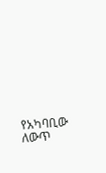የአካባቢው ለውጥ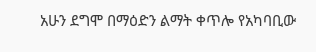አሁን ደግሞ በማዕድን ልማት ቀጥሎ የአካባቢው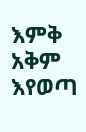እምቅ አቅም እየወጣ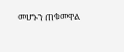መሆኑን ጠቁመዋል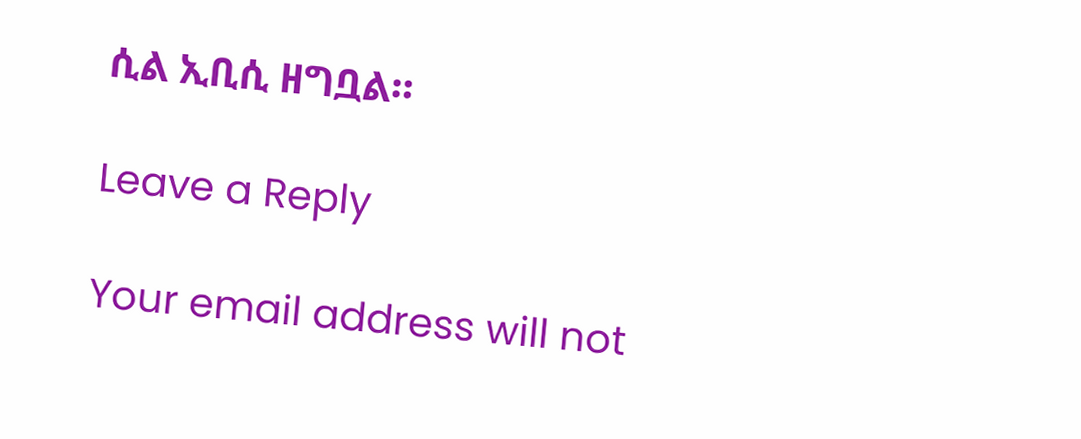ሲል ኢቢሲ ዘግቧል።

Leave a Reply

Your email address will not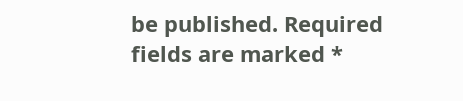be published. Required fields are marked *